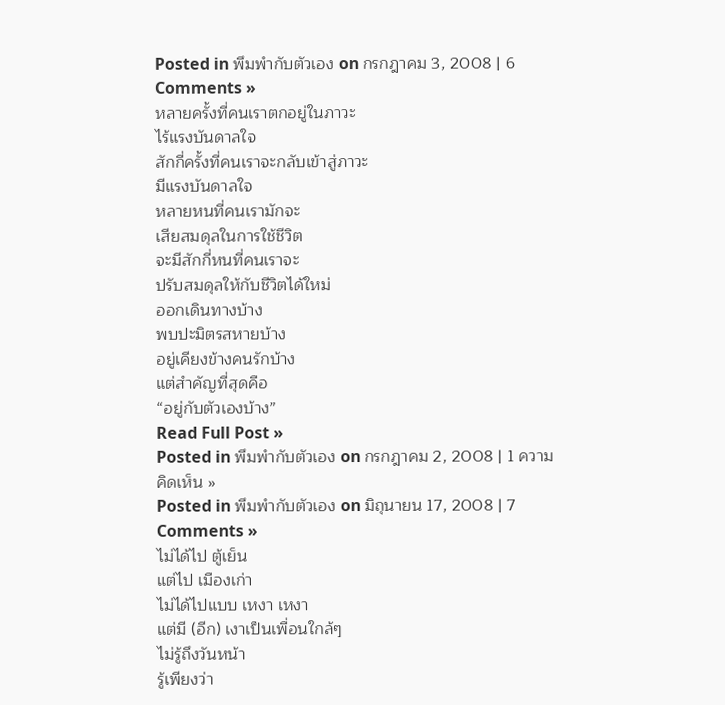Posted in พึมพำกับตัวเอง on กรกฎาคม 3, 2008 | 6 Comments »
หลายครั้งที่คนเราตกอยู่ในภาวะ
ไร้แรงบันดาลใจ
สักกี่ครั้งที่คนเราจะกลับเข้าสู่ภาวะ
มีแรงบันดาลใจ
หลายหนที่คนเรามักจะ
เสียสมดุลในการใช้ชีวิต
จะมีสักกี่หนที่คนเราจะ
ปรับสมดุลให้กับชีวิตได้ใหม่
ออกเดินทางบ้าง
พบปะมิตรสหายบ้าง
อยู่เคียงข้างคนรักบ้าง
แต่สำคัญที่สุดคือ
“อยู่กับตัวเองบ้าง”
Read Full Post »
Posted in พึมพำกับตัวเอง on กรกฎาคม 2, 2008 | 1 ความคิดเห็น »
Posted in พึมพำกับตัวเอง on มิถุนายน 17, 2008 | 7 Comments »
ไม่ได้ไป ตู้เย็น
แต่ไป เมืองเก่า
ไม่ได้ไปแบบ เหงา เหงา
แต่มี (อีก) เงาเป็นเพื่อนใกล้ๆ
ไม่รู้ถึงวันหน้า
รู้เพียงว่า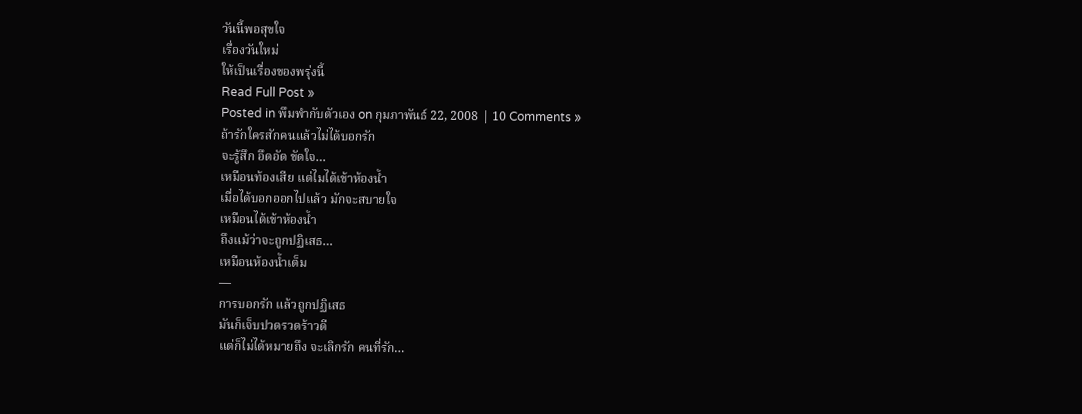วันนี้พอสุขใจ
เรื่องวันใหม่
ให้เป็นเรื่องของพรุ่งนี้
Read Full Post »
Posted in พึมพำกับตัวเอง on กุมภาพันธ์ 22, 2008 | 10 Comments »
ถ้ารักใครสักคนแล้วไม่ได้บอกรัก
จะรู้สึก อึดอัด ขัดใจ…
เหมือนท้องเสีย แต่ไมได้เข้าห้องน้ำ
เมื่อได้บอกออกไปแล้ว มักจะสบายใจ
เหมือนได้เข้าห้องน้ำ
ถึงแม้ว่าจะถูกปฏิเสธ…
เหมือนห้องน้ำเต็ม
—
การบอกรัก แล้วถูกปฏิเสธ
มันก็เจ็บปวดรวดร้าวดี
แต่ก็ไม่ได้หมายถึง จะเลิกรัก คนที่รัก…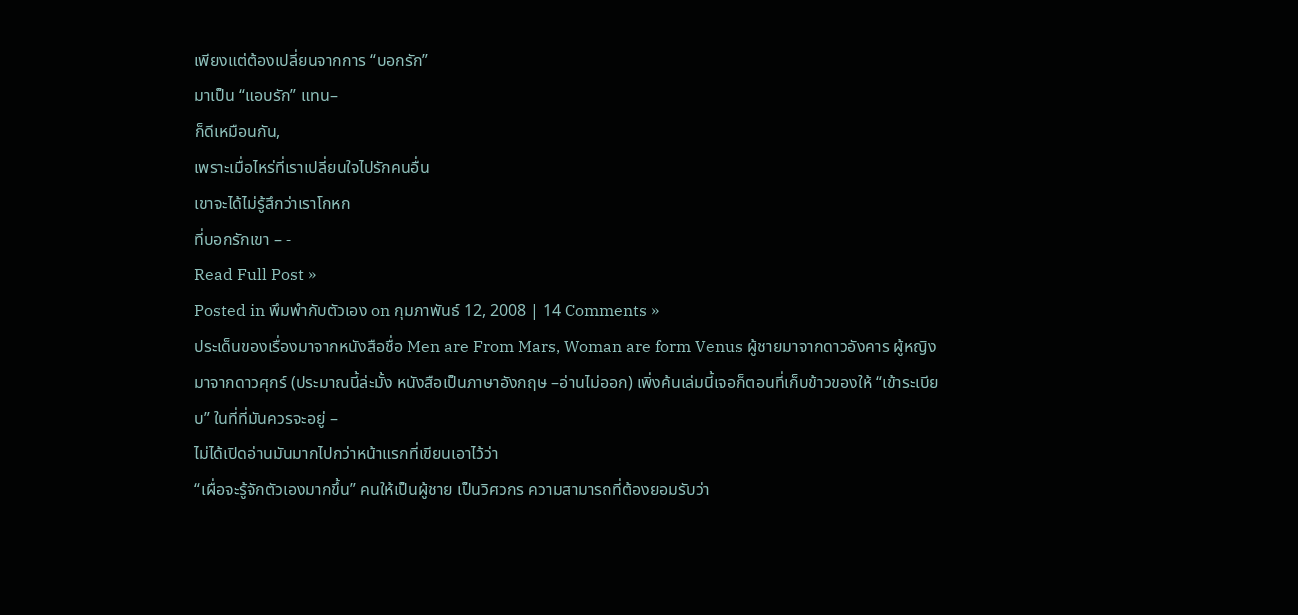เพียงแต่ต้องเปลี่ยนจากการ “บอกรัก”
มาเป็น “แอบรัก” แทน–
ก็ดีเหมือนกัน,
เพราะเมื่อไหร่ที่เราเปลี่ยนใจไปรักคนอื่น
เขาจะได้ไม่รู้สึกว่าเราโกหก
ที่บอกรักเขา – -
Read Full Post »
Posted in พึมพำกับตัวเอง on กุมภาพันธ์ 12, 2008 | 14 Comments »
ประเด็นของเรื่องมาจากหนังสือชื่อ Men are From Mars, Woman are form Venus ผู้ชายมาจากดาวอังคาร ผู้หญิงมาจากดาวศุกร์ (ประมาณนี้ล่ะมั้ง หนังสือเป็นภาษาอังกฤษ –อ่านไม่ออก) เพิ่งค้นเล่มนี้เจอก็ตอนที่เก็บข้าวของให้ “เข้าระเบียบ” ในที่ที่มันควรจะอยู่ –
ไม่ได้เปิดอ่านมันมากไปกว่าหน้าแรกที่เขียนเอาไว้ว่า
“เผื่อจะรู้จักตัวเองมากขึ้น” คนให้เป็นผู้ชาย เป็นวิศวกร ความสามารถที่ต้องยอมรับว่า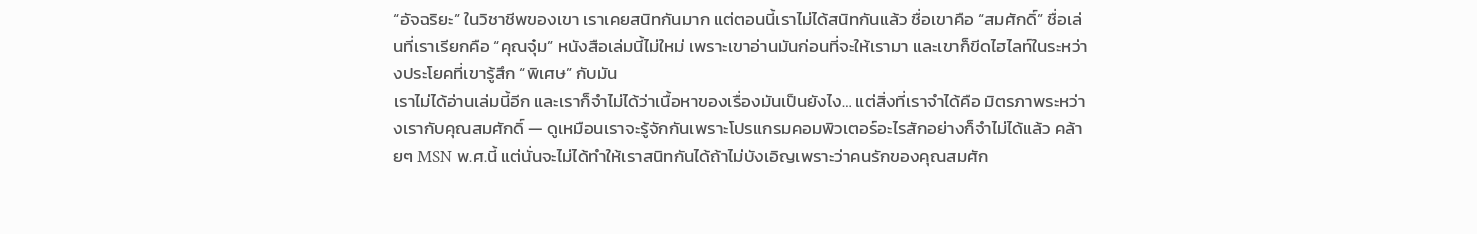“อัจฉริยะ” ในวิชาชีพของเขา เราเคยสนิทกันมาก แต่ตอนนี้เราไม่ได้สนิทกันแล้ว ชื่อเขาคือ “สมศักดิ์” ชื่อเล่นที่เราเรียกคือ “คุณจุ๋ม” หนังสือเล่มนี้ไม่ใหม่ เพราะเขาอ่านมันก่อนที่จะให้เรามา และเขาก็ขีดไฮไลท์ในระหว่างประโยคที่เขารู้สึก “พิเศษ” กับมัน
เราไม่ได้อ่านเล่มนี้อีก และเราก็จำไม่ได้ว่าเนื้อหาของเรื่องมันเป็นยังไง… แต่สิ่งที่เราจำได้คือ มิตรภาพระหว่างเรากับคุณสมศักดิ์ — ดูเหมือนเราจะรู้จักกันเพราะโปรแกรมคอมพิวเตอร์อะไรสักอย่างก็จำไม่ได้แล้ว คล้ายๆ MSN พ.ศ.นี้ แต่นั่นจะไม่ได้ทำให้เราสนิทกันได้ถ้าไม่บังเอิญเพราะว่าคนรักของคุณสมศัก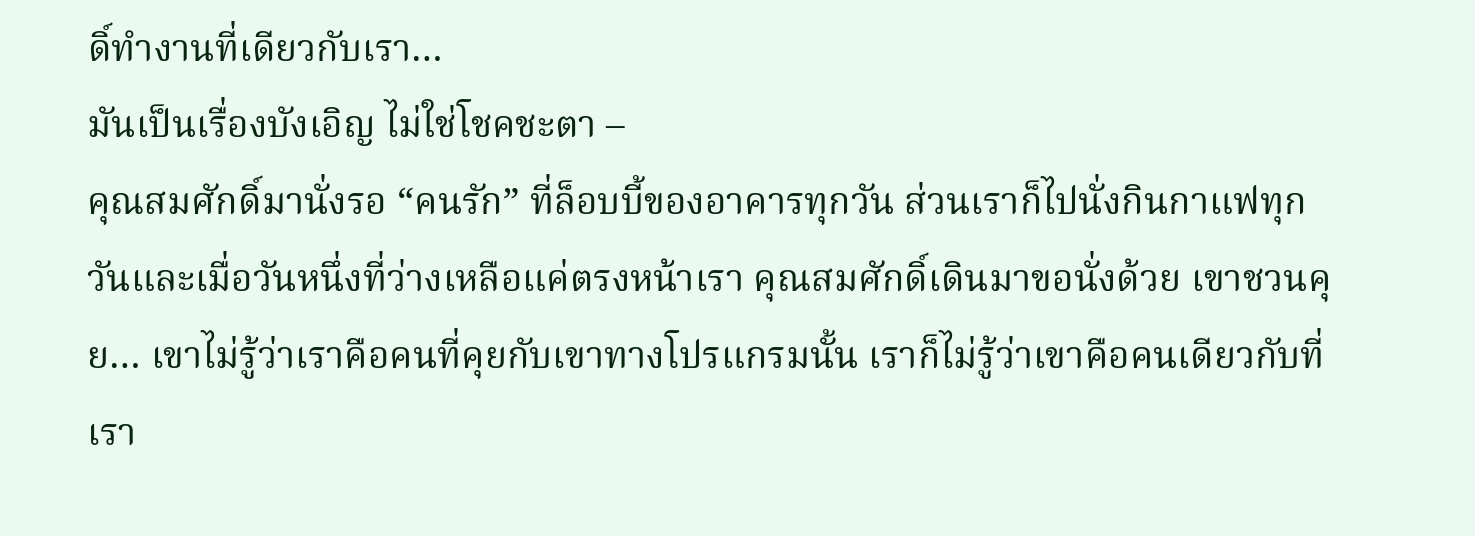ดิ์ทำงานที่เดียวกับเรา…
มันเป็นเรื่องบังเอิญ ไม่ใช่โชคชะตา –
คุณสมศักดิ์มานั่งรอ “คนรัก” ที่ล็อบบี้ของอาคารทุกวัน ส่วนเราก็ไปนั่งกินกาแฟทุกวันและเมื่อวันหนึ่งที่ว่างเหลือแค่ตรงหน้าเรา คุณสมศักดิ์เดินมาขอนั่งด้วย เขาชวนคุย… เขาไม่รู้ว่าเราคือคนที่คุยกับเขาทางโปรแกรมนั้น เราก็ไม่รู้ว่าเขาคือคนเดียวกับที่เรา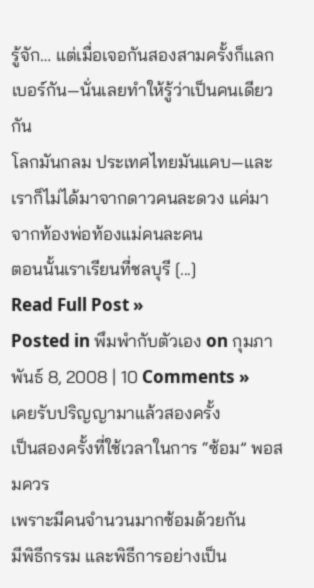รู้จัก… แต่เมื่อเจอกันสองสามครั้งก็แลกเบอร์กัน—นั่นเลยทำให้รู้ว่าเป็นคนเดียวกัน
โลกมันกลม ประเทศไทยมันแคบ—และเราก็ไม่ได้มาจากดาวคนละดวง แค่มาจากท้องพ่อท้องแม่คนละคน
ตอนนั้นเราเรียนที่ชลบุรี [...]
Read Full Post »
Posted in พึมพำกับตัวเอง on กุมภาพันธ์ 8, 2008 | 10 Comments »
เคยรับปริญญามาแล้วสองครั้ง
เป็นสองครั้งที่ใช้เวลาในการ “ซ้อม” พอสมควร
เพราะมีคนจำนวนมากซ้อมด้วยกัน
มีพิธีกรรม และพิธีการอย่างเป็น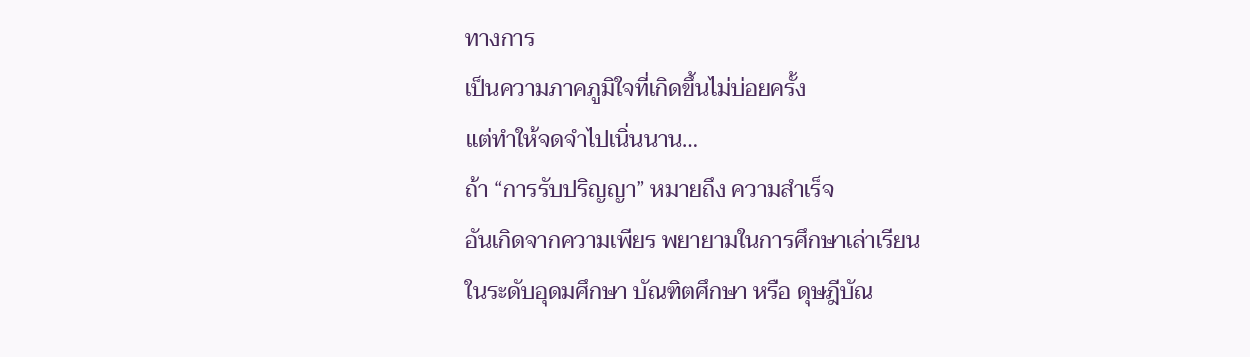ทางการ
เป็นความภาคภูมิใจที่เกิดขึ้นไม่บ่อยครั้ง
แต่ทำให้จดจำไปเนิ่นนาน…
ถ้า “การรับปริญญา” หมายถึง ความสำเร็จ
อันเกิดจากความเพียร พยายามในการศึกษาเล่าเรียน
ในระดับอุดมศึกษา บัณฑิตศึกษา หรือ ดุษฎีบัณ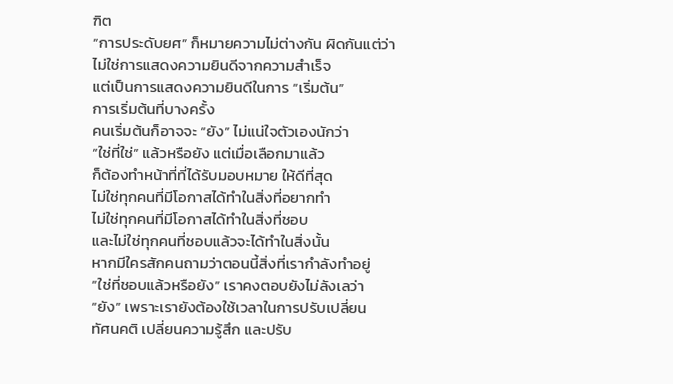ฑิต
“การประดับยศ” ก็หมายความไม่ต่างกัน ผิดกันแต่ว่า
ไม่ใช่การแสดงความยินดีจากความสำเร็จ
แต่เป็นการแสดงความยินดีในการ “เริ่มต้น”
การเริ่มต้นที่บางครั้ง
คนเริ่มต้นก็อาจจะ “ยัง” ไม่แน่ใจตัวเองนักว่า
“ใช่ที่ใช่” แล้วหรือยัง แต่เมื่อเลือกมาแล้ว
ก็ต้องทำหน้าที่ที่ได้รับมอบหมาย ให้ดีที่สุด
ไม่ใช่ทุกคนที่มีโอกาสได้ทำในสิ่งที่อยากทำ
ไม่ใช่ทุกคนที่มีโอกาสได้ทำในสิ่งที่ชอบ
และไม่ใช่ทุกคนที่ชอบแล้วจะได้ทำในสิ่งนั้น
หากมีใครสักคนถามว่าตอนนี้สิ่งที่เรากำลังทำอยู่
“ใช่ที่ชอบแล้วหรือยัง” เราคงตอบยังไม่ลังเลว่า
“ยัง” เพราะเรายังต้องใช้เวลาในการปรับเปลี่ยน
ทัศนคติ เปลี่ยนความรู้สึก และปรับ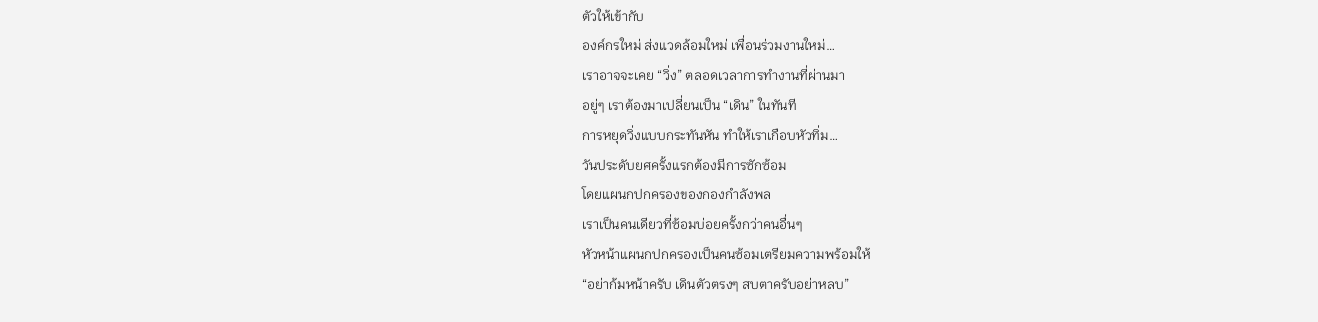ตัวให้เข้ากับ
องค์กรใหม่ ส่งแวดล้อมใหม่ เพื่อนร่วมงานใหม่…
เราอาจจะเคย “วิ่ง” ตลอดเวลาการทำงานที่ผ่านมา
อยู่ๆ เราต้องมาเปลี่ยนเป็น “เดิน” ในทันที
การหยุดวิ่งแบบกระทันหัน ทำให้เราเกือบหัวทิ่ม…
วันประดับยศครั้งแรกต้องมีการซักซ้อม
โดยแผนกปกครองของกองกำลังพล
เราเป็นคนเดียวที่ซ้อมบ่อยครั้งกว่าคนอื่นๆ
หัวหน้าแผนกปกครองเป็นคนซ้อมเตรียมความพร้อมให้
“อย่าก้มหน้าครับ เดินตัวตรงๆ สบตาครับอย่าหลบ”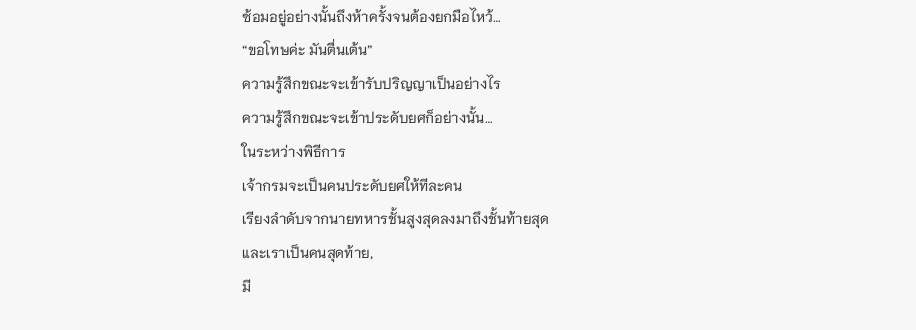ซ้อมอยู่อย่างนั้นถึงห้าครั้งจนต้องยกมือไหว้…
“ขอโทษค่ะ มันตื่นเต้น”
ความรู้สึกขณะจะเข้ารับปริญญาเป็นอย่างไร
ความรู้สึกขณะจะเข้าประดับยศก็อย่างนั้น…
ในระหว่างพิธีการ
เจ้ากรมจะเป็นคนประดับยศให้ทีละคน
เรียงลำดับจากนายทหารชั้นสูงสุดลงมาถึงชั้นท้ายสุด
และเราเป็นคนสุดท้าย,
มี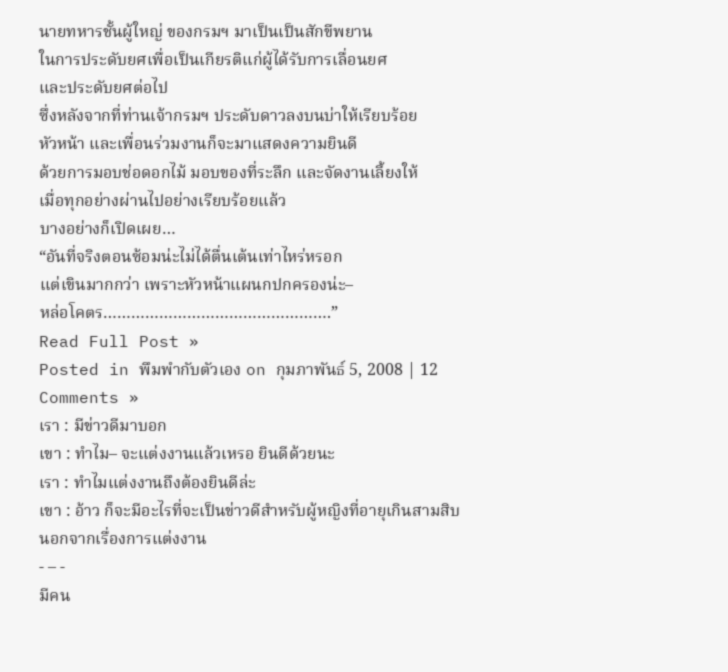นายทหารชั้นผู้ใหญ่ ของกรมฯ มาเป็นเป็นสักขีพยาน
ในการประดับยศเพื่อเป็นเกียรติแก่ผู้ได้รับการเลื่อนยศ
และประดับยศต่อไป
ซึ่งหลังจากที่ท่านเจ้ากรมฯ ประดับดาวลงบนบ่าให้เรียบร้อย
หัวหน้า และเพื่อนร่วมงานก็จะมาแสดงความยินดี
ด้วยการมอบช่อดอกไม้ มอบของที่ระลึก และจัดงานเลี้ยงให้
เมื่อทุกอย่างผ่านไปอย่างเรียบร้อยแล้ว
บางอย่างก็เปิดเผย…
“อันที่จริงตอนซ้อมน่ะไม่ได้ตื่นเต้นเท่าไหร่หรอก
แต่เขินมากกว่า เพราะหัวหน้าแผนกปกครองน่ะ–
หล่อโคตร………………………………………….”
Read Full Post »
Posted in พึมพำกับตัวเอง on กุมภาพันธ์ 5, 2008 | 12 Comments »
เรา : มีข่าวดีมาบอก
เขา : ทำไม– จะแต่งงานแล้วเหรอ ยินดีด้วยนะ
เรา : ทำไมแต่งงานถึงต้องยินดีล่ะ
เขา : อ้าว ก็จะมีอะไรที่จะเป็นข่าวดีสำหรับผู้หญิงที่อายุเกินสามสิบ
นอกจากเรื่องการแต่งงาน
- – -
มีคน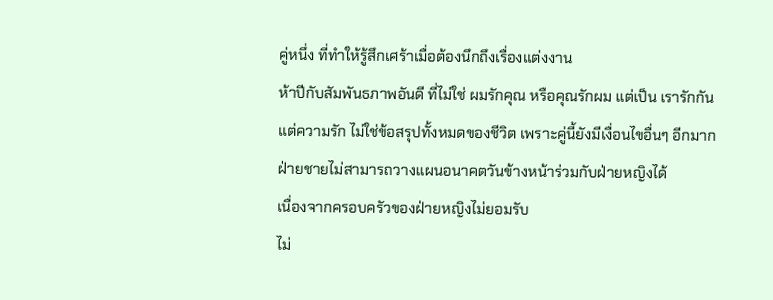คู่หนึ่ง ที่ทำให้รู้สึกเศร้าเมื่อต้องนึกถึงเรื่องแต่งงาน
ห้าปีกับสัมพันธภาพอันดี ที่ไม่ใช่ ผมรักคุณ หรือคุณรักผม แต่เป็น เรารักกัน
แต่ความรัก ไม่ใช่ข้อสรุปทั้งหมดของชีวิต เพราะคู่นี้ยังมีเงื่อนไขอื่นๆ อีกมาก
ฝ่ายชายไม่สามารถวางแผนอนาคตวันข้างหน้าร่วมกับฝ่ายหญิงได้
เนื่องจากครอบครัวของฝ่ายหญิงไม่ยอมรับ
ไม่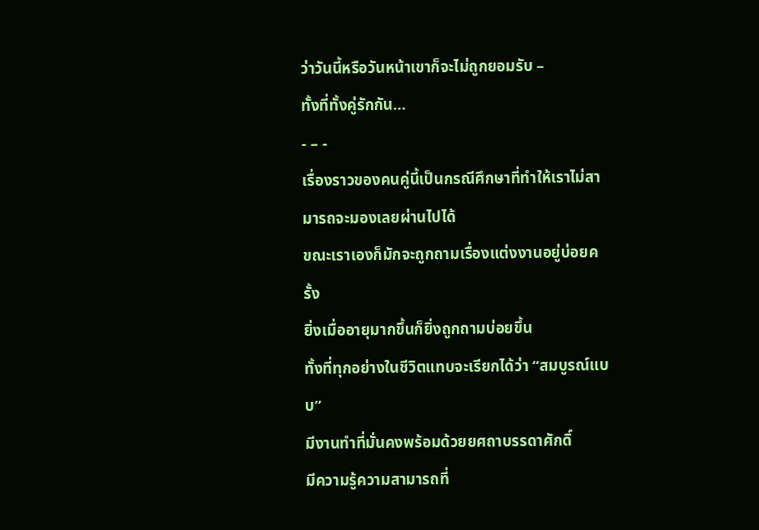ว่าวันนี้หรือวันหน้าเขาก็จะไม่ถูกยอมรับ –
ทั้งที่ทั้งคู่รักกัน…
- – -
เรื่องราวของคนคู่นี้เป็นกรณีศึกษาที่ทำให้เราไม่สามารถจะมองเลยผ่านไปได้
ขณะเราเองก็มักจะถูกถามเรื่องแต่งงานอยู่บ่อยครั้ง
ยิ่งเมื่ออายุมากขึ้นก็ยิ่งถูกถามบ่อยขึ้น
ทั้งที่ทุกอย่างในชีวิตแทบจะเรียกได้ว่า “สมบูรณ์แบบ”
มีงานทำที่มั่นคงพร้อมด้วยยศถาบรรดาศักดิ์
มีความรู้ความสามารถที่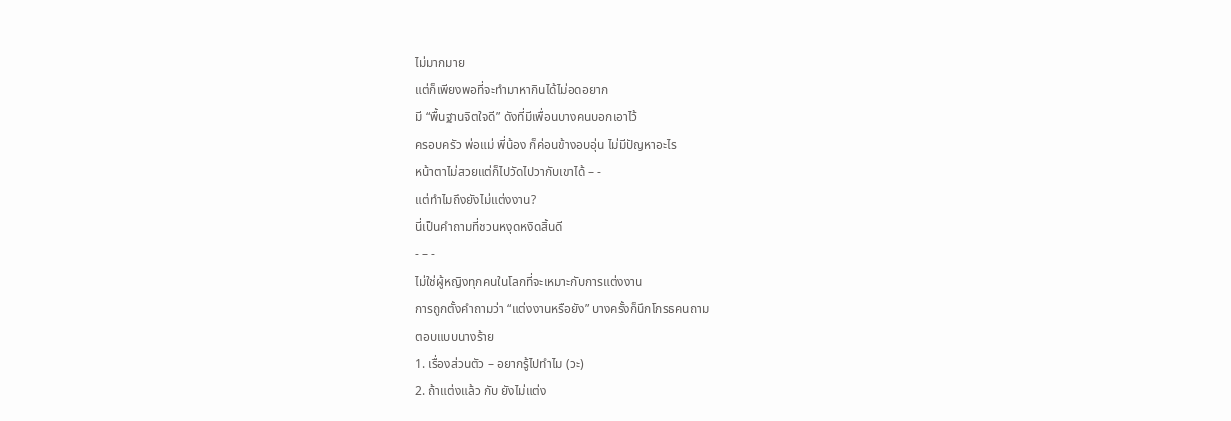ไม่มากมาย
แต่ก็เพียงพอที่จะทำมาหากินได้ไม่อดอยาก
มี “พื้นฐานจิตใจดี” ดังที่มีเพื่อนบางคนบอกเอาไว้
ครอบครัว พ่อแม่ พี่น้อง ก็ค่อนข้างอบอุ่น ไม่มีปัญหาอะไร
หน้าตาไม่สวยแต่ก็ไปวัดไปวากับเขาได้ – -
แต่ทำไมถึงยังไม่แต่งงาน?
นี่เป็นคำถามที่ชวนหงุดหงิดสิ้นดี
- – -
ไม่ใช่ผู้หญิงทุกคนในโลกที่จะเหมาะกับการแต่งงาน
การถูกตั้งคำถามว่า “แต่งงานหรือยัง” บางครั้งก็นึกโกรธคนถาม
ตอบแบบนางร้าย
1. เรื่องส่วนตัว – อยากรู้ไปทำไม (วะ)
2. ถ้าแต่งแล้ว กับ ยังไม่แต่ง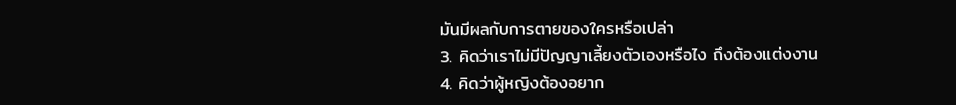มันมีผลกับการตายของใครหรือเปล่า
3. คิดว่าเราไม่มีปัญญาเลี้ยงตัวเองหรือไง ถึงต้องแต่งงาน
4. คิดว่าผู้หญิงต้องอยาก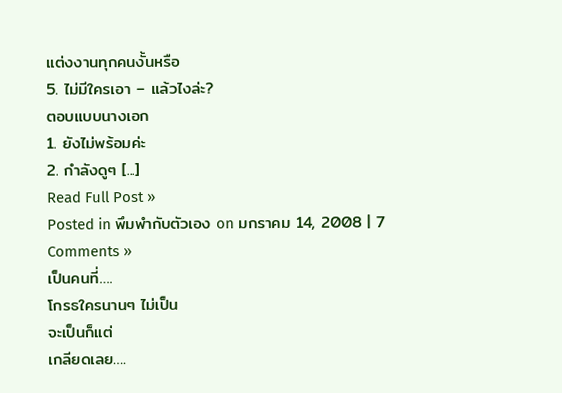แต่งงานทุกคนงั้นหรือ
5. ไม่มีใครเอา – แล้วไงล่ะ?
ตอบแบบนางเอก
1. ยังไม่พร้อมค่ะ
2. กำลังดูๆ [...]
Read Full Post »
Posted in พึมพำกับตัวเอง on มกราคม 14, 2008 | 7 Comments »
เป็นคนที่….
โกรธใครนานๆ ไม่เป็น
จะเป็นก็แต่
เกลียดเลย….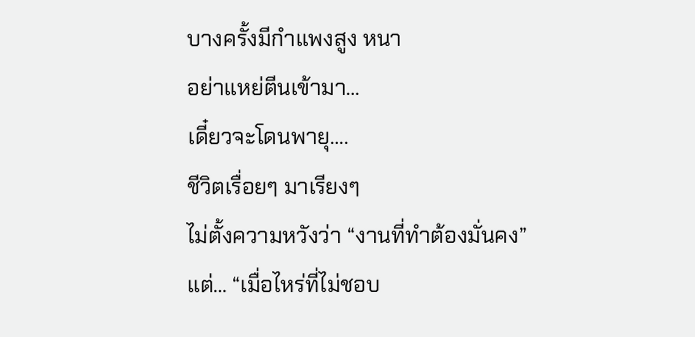บางครั้งมีกำแพงสูง หนา
อย่าแหย่ตีนเข้ามา…
เดี๋ยวจะโดนพายุ….
ชีวิตเรื่อยๆ มาเรียงๆ
ไม่ตั้งความหวังว่า “งานที่ทำต้องมั่นคง”
แต่… “เมื่อไหร่ที่ไม่ชอบ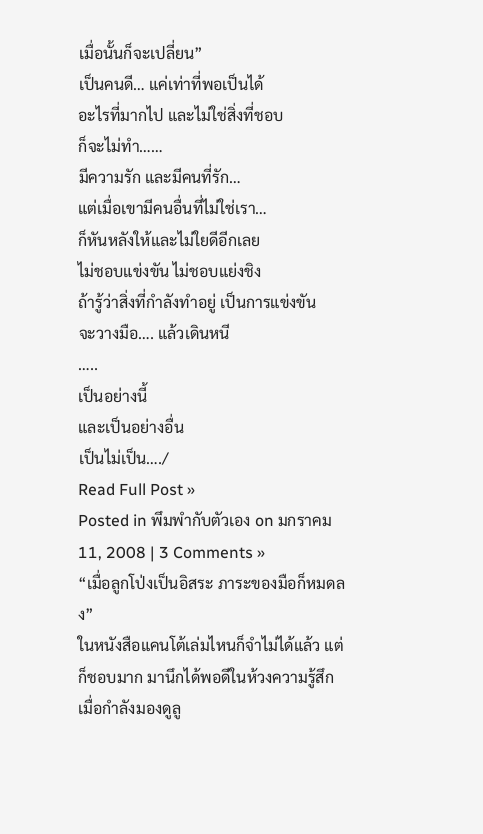เมื่อนั้นก็จะเปลี่ยน”
เป็นคนดี… แค่เท่าที่พอเป็นได้
อะไรที่มากไป และไม่ใช่สิ่งที่ชอบ
ก็จะไม่ทำ……
มีความรัก และมีคนที่รัก…
แต่เมื่อเขามีคนอื่นที่ไม่ใช่เรา…
ก็หันหลังให้และไม่ใยดีอีกเลย
ไม่ชอบแข่งขัน ไม่ชอบแย่งชิง
ถ้ารู้ว่าสิ่งที่กำลังทำอยู่ เป็นการแข่งขัน
จะวางมือ…. แล้วเดินหนี
…..
เป็นอย่างนี้
และเป็นอย่างอื่น
เป็นไม่เป็น…./
Read Full Post »
Posted in พึมพำกับตัวเอง on มกราคม 11, 2008 | 3 Comments »
“เมื่อลูกโป่งเป็นอิสระ ภาระของมือก็หมดลง”
ในหนังสือแคนโต้เล่มไหนก็จำไม่ได้แล้ว แต่ก็ชอบมาก มานึกได้พอดีในห้วงความรู้สึกเมื่อกำลังมองดูลู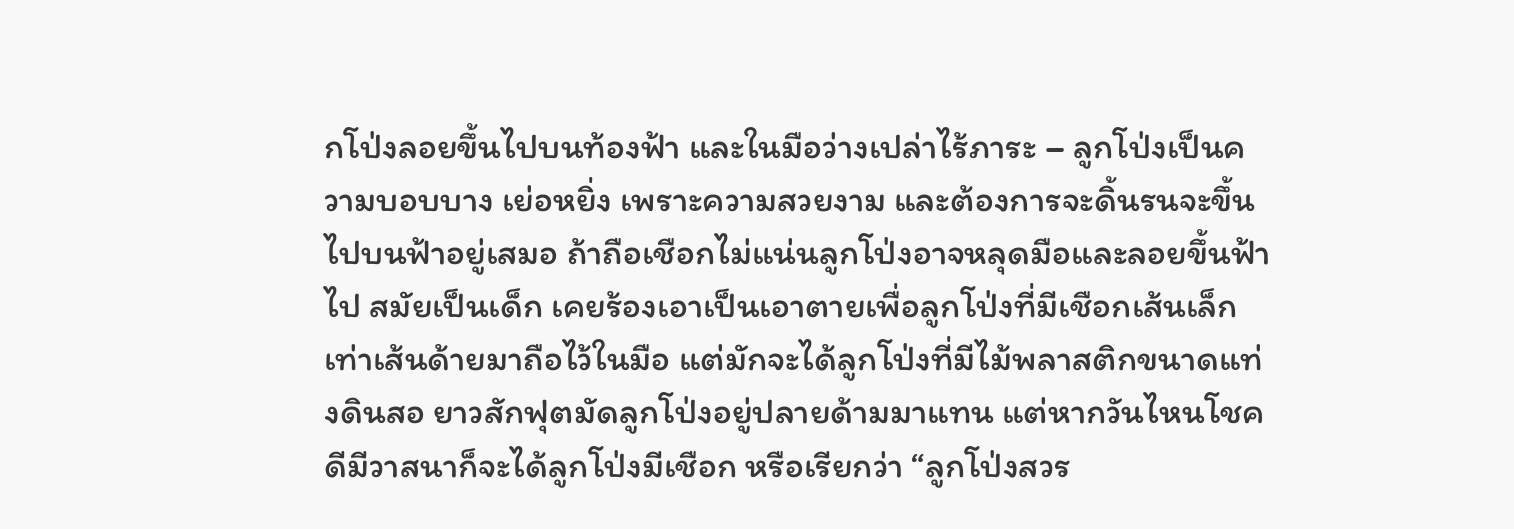กโป่งลอยขึ้นไปบนท้องฟ้า และในมือว่างเปล่าไร้ภาระ – ลูกโป่งเป็นความบอบบาง เย่อหยิ่ง เพราะความสวยงาม และต้องการจะดิ้นรนจะขึ้นไปบนฟ้าอยู่เสมอ ถ้าถือเชือกไม่แน่นลูกโป่งอาจหลุดมือและลอยขึ้นฟ้าไป สมัยเป็นเด็ก เคยร้องเอาเป็นเอาตายเพื่อลูกโป่งที่มีเชือกเส้นเล็กเท่าเส้นด้ายมาถือไว้ในมือ แต่มักจะได้ลูกโป่งที่มีไม้พลาสติกขนาดแท่งดินสอ ยาวสักฟุตมัดลูกโป่งอยู่ปลายด้ามมาแทน แต่หากวันไหนโชคดีมีวาสนาก็จะได้ลูกโป่งมีเชือก หรือเรียกว่า “ลูกโป่งสวร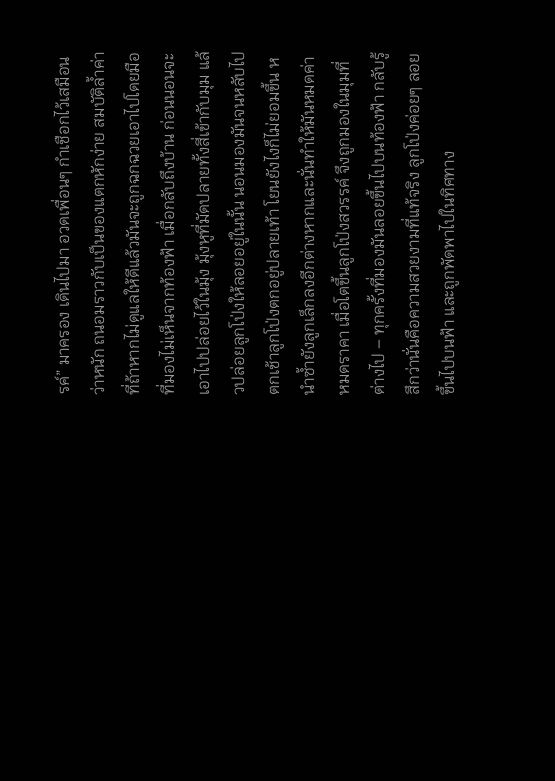รค์” มาครอง เดินไปมา อวดเพื่อนๆ กำเชือกไว้เสมือนว่าหนัก ถนอมราวกับเป็นของแตกหักง่าย สมบัติล้ำค่าที่ถ้าหากไม่ดูแลให้ดีแล้วมันจะถูกฉกฉวยเอาไปโดยมือที่มองไม่เห็นจากท้องฟ้า เมื่อกลับถึงบ้าน ก่อนนอนจะเอาไปปล่อยไว้ในมุ้ง มุ้งหูที่มัดปลายทั้งสี่เข้ากับมุม แล้วปล่อยลูกโป่งให้ลอยอยู่ในนั้น นอนมองมันจนหลับไป ตกเช้าลูกโป่งตกอยู่ปลายเท้า โยนยังไงก็ไม่ยอมขึ้น หนำซ้ำยังลูกเล็กลงอีกต่างหากและนั่นทำให้มันหมดค่า หมดราคา เมื่อโตขึ้นลูกโป่งสวรรค์ จึงถูกมองในมุมที่ต่างไป – ทุกครั้งที่มองมันลอยขึ้นไปบนท้องฟ้า กลับรู้สึกว่านั่นคือความสวยงามที่แท้จริง ลูกโป่งค่อยๆ ลอยขึ้นไปบนฟ้า และถูกพัดพาไปในทิศทาง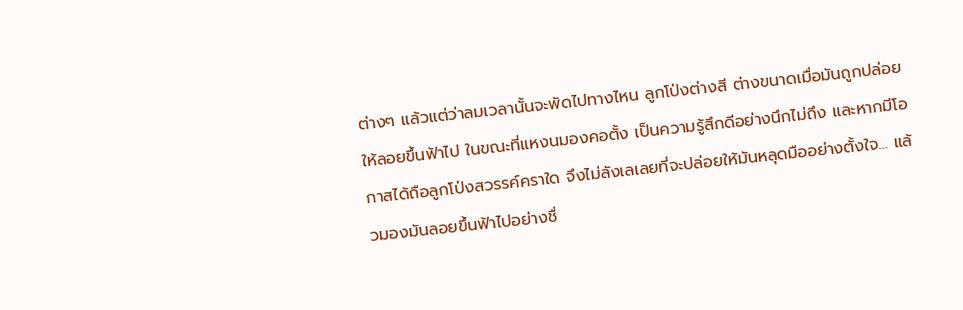ต่างๆ แล้วแต่ว่าลมเวลานั้นจะพัดไปทางไหน ลูกโป่งต่างสี ต่างขนาดเมื่อมันถูกปล่อยให้ลอยขึ้นฟ้าไป ในขณะที่แหงนมองคอตั้ง เป็นความรู้สึกดีอย่างนึกไม่ถึง และหากมีโอกาสได้ถือลูกโป่งสวรรค์คราใด จึงไม่ลังเลเลยที่จะปล่อยให้มันหลุดมืออย่างตั้งใจ… แล้วมองมันลอยขึ้นฟ้าไปอย่างชื่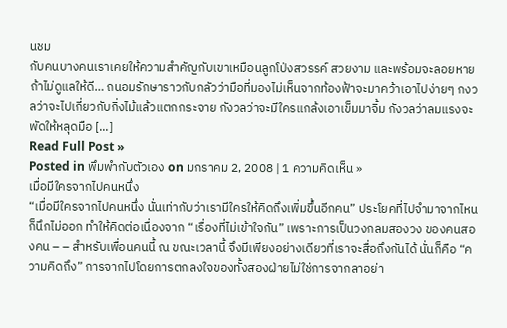นชม
กับคนบางคนเราเคยให้ความสำคัญกับเขาเหมือนลูกโป่งสวรรค์ สวยงาม และพร้อมจะลอยหายถ้าไม่ดูแลให้ดี… ถนอมรักษาราวกับกลัวว่ามือที่มองไม่เห็นจากท้องฟ้าจะมาคว้าเอาไปง่ายๆ กงวลว่าจะไปเกี่ยวกับกิ่งไม้แล้วแตกกระจาย กังวลว่าจะมีใครแกล้งเอาเข็มมาจิ้ม กังวลว่าลมแรงจะพัดให้หลุดมือ [...]
Read Full Post »
Posted in พึมพำกับตัวเอง on มกราคม 2, 2008 | 1 ความคิดเห็น »
เมื่อมีใครจากไปคนหนึ่ง
“เมื่อมีใครจากไปคนหนึ่ง นั่นเท่ากับว่าเรามีใครให้คิดถึงเพิ่มขึ้นอีกคน” ประโยคที่ไปจำมาจากไหนก็นึกไม่ออก ทำให้คิดต่อเนื่องจาก “เรื่องที่ไม่เข้าใจกัน” เพราะการเป็นวงกลมสองวง ของคนสองคน – – สำหรับเพื่อนคนนี้ ณ ขณะเวลานี้ จึงมีเพียงอย่างเดียวที่เราจะสื่อถึงกันได้ นั่นก็คือ “ความคิดถึง” การจากไปโดยการตกลงใจของทั้งสองฝ่ายไม่ใช่การจากลาอย่า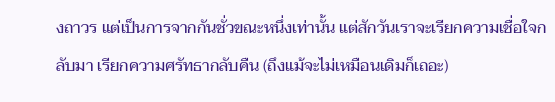งถาวร แต่เป็นการจากกันชั่วขณะหนึ่งเท่านั้น แต่สักวันเราจะเรียกความเชื่อใจกลับมา เรียกความศรัทธากลับคืน (ถึงแม้จะไม่เหมือนเดิมก็เถอะ)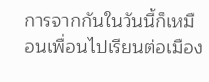การจากกันในวันนี้ก็เหมือนเพื่อนไปเรียนต่อเมือง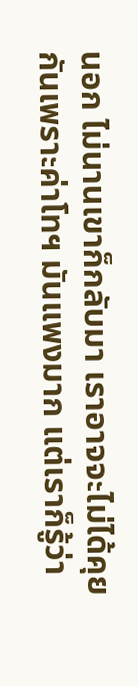นอก ไม่นานเขาก็กลับมา เราอาจจะไม่ได้คุยกันเพราะค่าโทฯ มันแพงมาก แต่เราก็รู้ว่า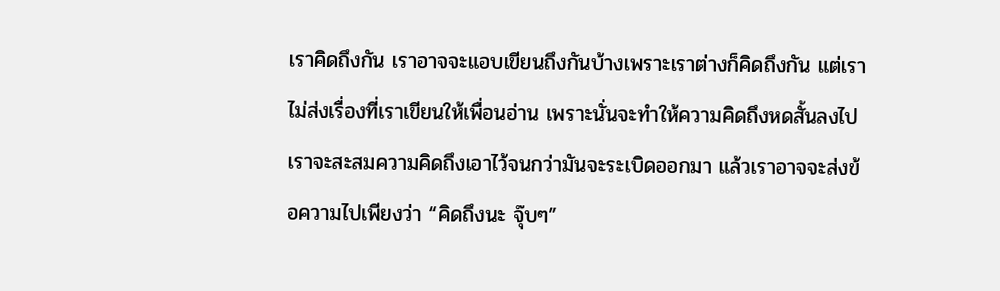เราคิดถึงกัน เราอาจจะแอบเขียนถึงกันบ้างเพราะเราต่างก็คิดถึงกัน แต่เราไม่ส่งเรื่องที่เราเขียนให้เพื่อนอ่าน เพราะนั่นจะทำให้ความคิดถึงหดสั้นลงไป เราจะสะสมความคิดถึงเอาไว้จนกว่ามันจะระเบิดออกมา แล้วเราอาจจะส่งข้อความไปเพียงว่า “คิดถึงนะ จุ๊บๆ”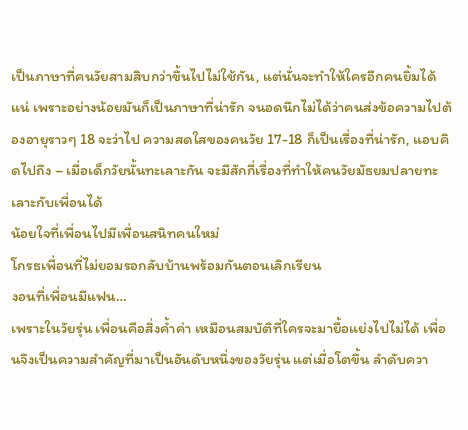เป็นภาษาที่คนวัยสามสิบกว่าขึ้นไปไม่ใช้กัน, แต่นั่นจะทำให้ใครอีกคนยิ้มได้แน่ เพราะอย่างน้อยมันก็เป็นภาษาที่น่ารัก จนอดนึกไม่ได้ว่าคนส่งข้อความไปต้องอายุราวๆ 18 จะว่าไป ความสดใสของคนวัย 17-18 ก็เป็นเรื่องที่น่ารัก, แอบคิดไปถึง – เมื่อเด็กวัยนั้นทะเลาะกัน จะมีสักกี่เรื่องที่ทำให้คนวัยมัธยมปลายทะเลาะกับเพื่อนได้
น้อยใจที่เพื่อนไปมีเพื่อนสนิทคนใหม่
โกรธเพื่อนที่ไม่ยอมรอกลับบ้านพร้อมกันตอนเลิกเรียน
งอนที่เพื่อนมีแฟน…
เพราะในวัยรุ่น เพื่อนคือสิ่งค้ำค่า เหมือนสมบัติที่ใครจะมายื้อแย่งไปไม่ได้ เพื่อนจึงเป็นความสำคัญที่มาเป็นอันดับหนึ่งของวัยรุ่น แต่เมื่อโตขึ้น ลำดับควา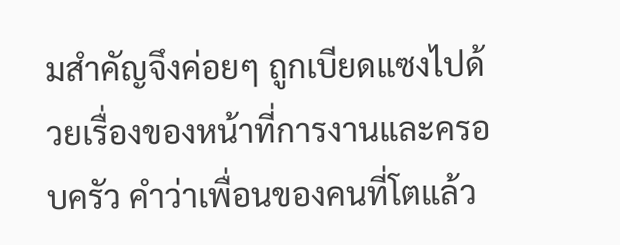มสำคัญจึงค่อยๆ ถูกเบียดแซงไปด้วยเรื่องของหน้าที่การงานและครอบครัว คำว่าเพื่อนของคนที่โตแล้ว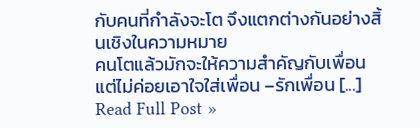กับคนที่กำลังจะโต จึงแตกต่างกันอย่างสิ้นเชิงในความหมาย
คนโตแล้วมักจะให้ความสำคัญกับเพื่อน แต่ไม่ค่อยเอาใจใส่เพื่อน –รักเพื่อน [...]
Read Full Post »